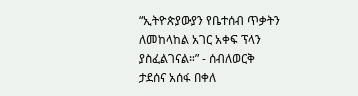“ኢትዮጵያውያን የቤተሰብ ጥቃትን ለመከላከል አገር አቀፍ ፕላን ያስፈልገናል።” - ሰብለወርቅ ታደሰና አሰፋ በቀለ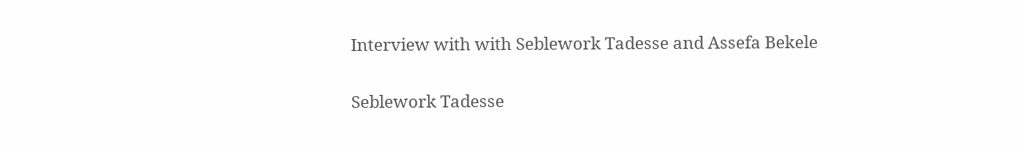Interview with with Seblework Tadesse and Assefa Bekele

Seblework Tadesse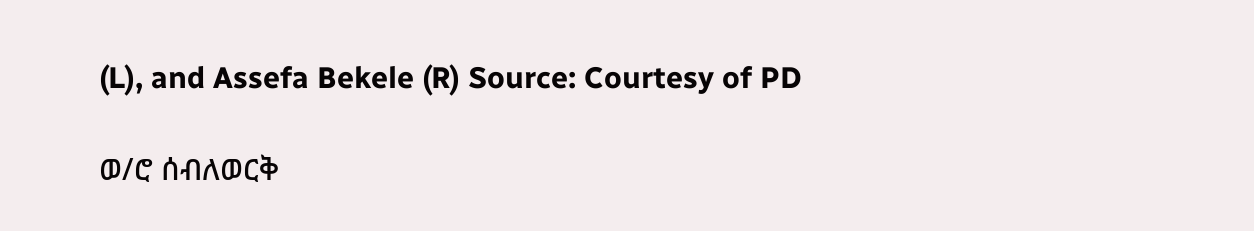(L), and Assefa Bekele (R) Source: Courtesy of PD

ወ/ሮ ሰብለወርቅ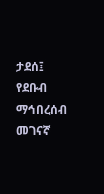ታደሰ፤ የደቡብ ማኅበረሰብ መገናኛ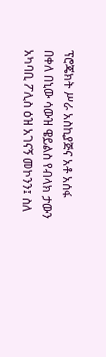ፕሮጄክት ሥራ አስኪያጅና አቶ አሰፋ በቀለ በኒው ሳውዝ ዌይልስ የብላክ ታውን አካባቢ ፖሊስ ዕዝ አገናኝ መኮንን፤ ስለ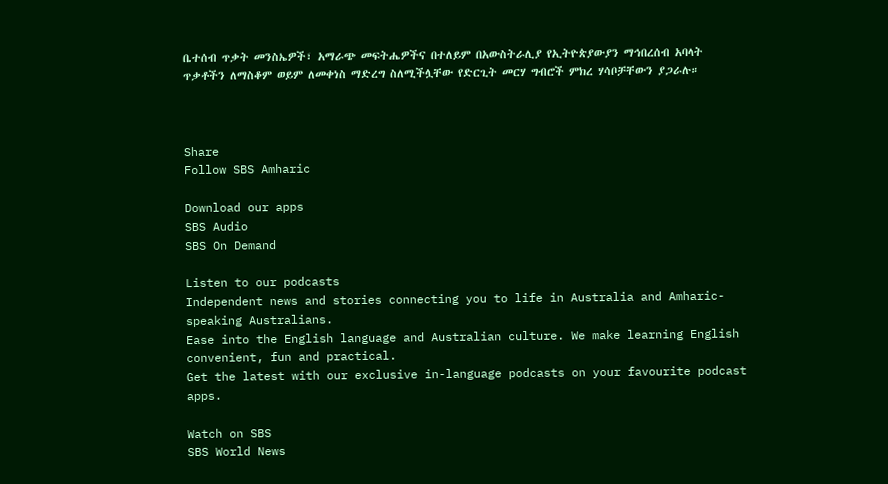ቤተሰብ ጥቃት መንስኤዎች፣ አማራጭ መፍትሔዎችና በተለይም በአውስትራሊያ የኢትዮጵያውያን ማኅበረሰብ አባላት ጥቃቶችን ለማስቆም ወይም ለመቀነስ ማድረግ ስለሚችሏቸው የድርጊት መርሃ ግብሮች ምክረ ሃሳቦቻቸውን ያጋራሉ።



Share
Follow SBS Amharic

Download our apps
SBS Audio
SBS On Demand

Listen to our podcasts
Independent news and stories connecting you to life in Australia and Amharic-speaking Australians.
Ease into the English language and Australian culture. We make learning English convenient, fun and practical.
Get the latest with our exclusive in-language podcasts on your favourite podcast apps.

Watch on SBS
SBS World News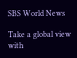SBS World News

Take a global view with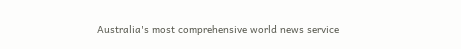Australia's most comprehensive world news service